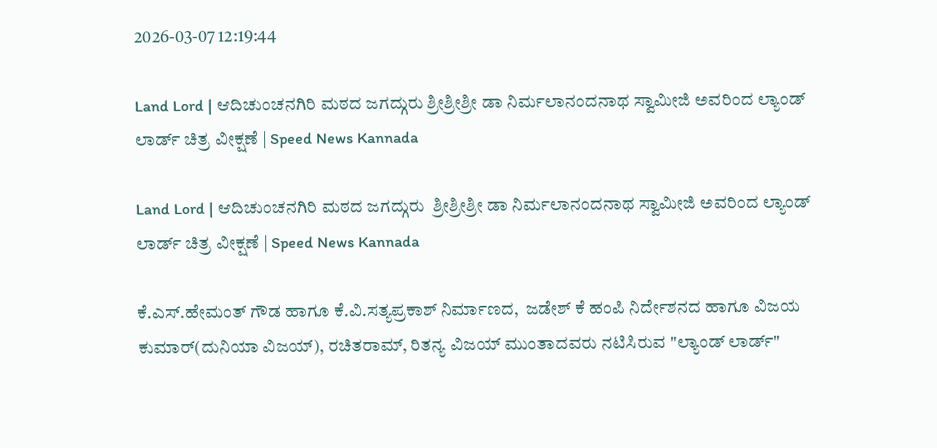2026-03-07 12:19:44

Land Lord | ಆದಿಚುಂಚನಗಿರಿ ಮಠದ ಜಗದ್ಗುರು ಶ್ರೀಶ್ರೀಶ್ರೀ ಡಾ ನಿರ್ಮಲಾನಂದನಾಥ ಸ್ವಾಮೀಜಿ ಅವರಿಂದ ಲ್ಯಾಂಡ್ ಲಾರ್ಡ್ ಚಿತ್ರ ವೀಕ್ಷಣೆ | Speed News Kannada

Land Lord | ಆದಿಚುಂಚನಗಿರಿ ಮಠದ ಜಗದ್ಗುರು  ಶ್ರೀಶ್ರೀಶ್ರೀ ಡಾ ನಿರ್ಮಲಾನಂದನಾಥ ಸ್ವಾಮೀಜಿ ಅವರಿಂದ ಲ್ಯಾಂಡ್ ಲಾರ್ಡ್ ಚಿತ್ರ ವೀಕ್ಷಣೆ | Speed News Kannada

ಕೆ.ಎಸ್.ಹೇಮಂತ್ ಗೌಡ ಹಾಗೂ ಕೆ.ವಿ.ಸತ್ಯಪ್ರಕಾಶ್ ನಿರ್ಮಾಣದ,  ಜಡೇಶ್ ಕೆ ಹಂಪಿ ನಿರ್ದೇಶನದ ಹಾಗೂ ವಿಜಯ ಕುಮಾರ್(ದುನಿಯಾ ವಿಜಯ್), ರಚಿತರಾಮ್, ರಿತನ್ಯ ವಿಜಯ್ ಮುಂತಾದವರು ನಟಿಸಿರುವ "ಲ್ಯಾಂಡ್‌ ಲಾರ್ಡ್"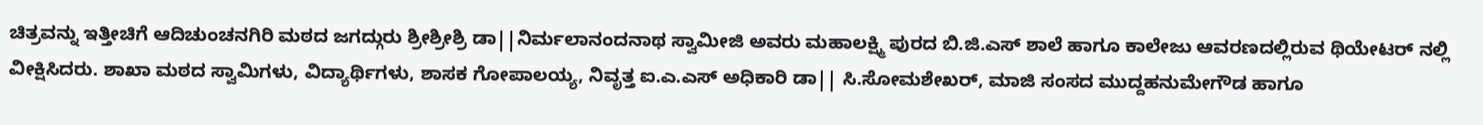ಚಿತ್ರವನ್ನು ಇತ್ತೀಚಿಗೆ ಆದಿಚುಂಚನಗಿರಿ ಮಠದ ಜಗದ್ಗುರು ಶ್ರೀಶ್ರೀಶ್ರಿ ಡಾ||ನಿರ್ಮಲಾನಂದನಾಥ ಸ್ವಾಮೀಜಿ ಅವರು ಮಹಾಲಕ್ಷ್ಮಿ ಪುರದ ಬಿ.ಜಿ.ಎಸ್ ಶಾಲೆ ಹಾಗೂ ಕಾಲೇಜು ಆವರಣದಲ್ಲಿರುವ ಥಿಯೇಟರ್ ನಲ್ಲಿ ವೀಕ್ಷಿಸಿದರು. ಶಾಖಾ ಮಠದ ಸ್ವಾಮಿಗಳು, ವಿದ್ಯಾರ್ಥಿಗಳು, ಶಾಸಕ ಗೋಪಾಲಯ್ಯ, ನಿವೃತ್ತ ಐ.ಎ.ಎಸ್ ಅಧಿಕಾರಿ ಡಾ|| ಸಿ.ಸೋಮಶೇಖರ್, ಮಾಜಿ ಸಂಸದ ಮುದ್ದಹನುಮೇಗೌಡ ಹಾಗೂ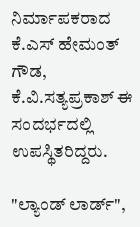ನಿರ್ಮಾಪಕರಾದ ಕೆ.ಎಸ್ ಹೇಮಂತ್ ಗೌಡ, ಕೆ.ವಿ.ಸತ್ಯಪ್ರಕಾಶ್ ಈ ಸಂದರ್ಭದಲ್ಲಿ ಉಪಸ್ಥಿತರಿದ್ದರು.

"ಲ್ಯಾಂಡ್ ಲಾರ್ಡ್",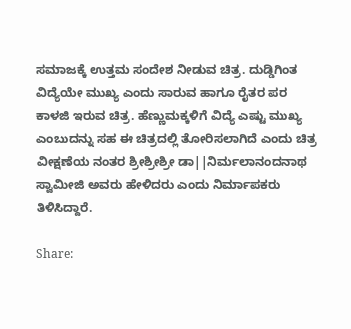ಸಮಾಜಕ್ಕೆ ಉತ್ತಮ ಸಂದೇಶ ನೀಡುವ ಚಿತ್ರ. ದುಡ್ಡಿಗಿಂತ ವಿದ್ಯೆಯೇ ಮುಖ್ಯ ಎಂದು ಸಾರುವ ಹಾಗೂ ರೈತರ ಪರ ಕಾಳಜಿ ಇರುವ ಚಿತ್ರ. ಹೆಣ್ಣುಮಕ್ಕಳಿಗೆ ವಿದ್ಯೆ ಎಷ್ಟು ಮುಖ್ಯ ಎಂಬುದನ್ನು ಸಹ ಈ ಚಿತ್ರದಲ್ಲಿ ತೋರಿಸಲಾಗಿದೆ ಎಂದು ಚಿತ್ರ ವೀಕ್ಷಣೆಯ ನಂತರ ಶ್ರೀಶ್ರೀಶ್ರೀ ಡಾ||ನಿರ್ಮಲಾನಂದನಾಥ ಸ್ವಾಮೀಜಿ ಅವರು ಹೇಳಿದರು ಎಂದು ನಿರ್ಮಾಪಕರು ತಿಳಿಸಿದ್ದಾರೆ.

Share: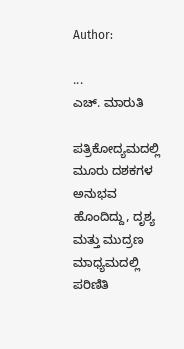Author:

...
ಎಚ್‌. ಮಾರುತಿ

ಪತ್ರಿಕೋದ್ಯಮದಲ್ಲಿ ಮೂರು ದಶಕಗಳ ಅನುಭವ ಹೊಂದಿದ್ದು, ದೃಶ್ಯ ಮತ್ತು ಮುದ್ರಣ ಮಾಧ್ಯಮದಲ್ಲಿ ಪರಿಣಿತಿ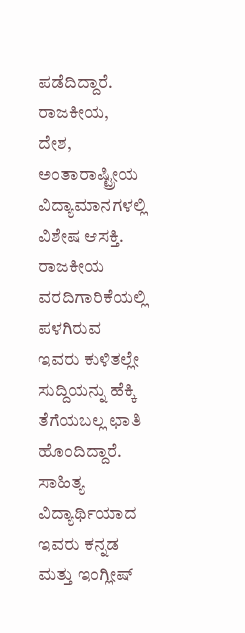ಪಡೆದಿದ್ದಾರೆ. ರಾಜಕೀಯ, ದೇಶ, ಅಂತಾರಾಷ್ಟ್ರೀಯ ವಿದ್ಯಾಮಾನಗಳಲ್ಲಿ ವಿಶೇಷ ಆಸಕ್ತಿ. ರಾಜಕೀಯ ವರದಿಗಾರಿಕೆಯಲ್ಲಿ ಪಳಗಿರುವ ಇವರು ಕುಳಿತಲ್ಲೇ ಸುದ್ದಿಯನ್ನು ಹೆಕ್ಕಿ ತೆಗೆಯಬಲ್ಲ ಛಾತಿ ಹೊಂದಿದ್ದಾರೆ. ಸಾಹಿತ್ಯ ವಿದ್ಯಾರ್ಥಿಯಾದ ಇವರು ಕನ್ನಡ ಮತ್ತು ಇಂಗ್ಲೀಷ್‌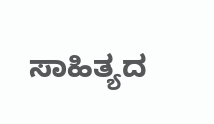ಸಾಹಿತ್ಯದ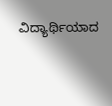ವಿದ್ಯಾರ್ಥಿಯಾದ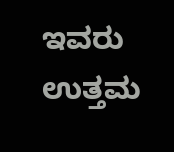ಇವರು ಉತ್ತಮ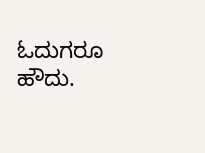ಓದುಗರೂ ಹೌದು.